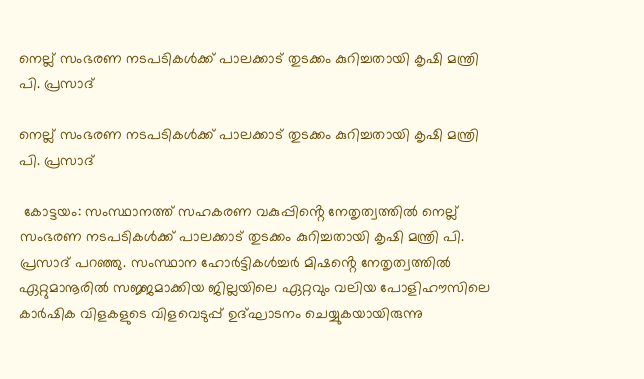നെല്ല് സംഭരണ നടപടികള്‍ക്ക് പാലക്കാട് തുടക്കം കുറിച്ചതായി കൃഷി മന്ത്രി പി. പ്രസാദ്

നെല്ല് സംഭരണ നടപടികള്‍ക്ക് പാലക്കാട് തുടക്കം കുറിച്ചതായി കൃഷി മന്ത്രി പി. പ്രസാദ്

 കോട്ടയം: സംസ്ഥാനത്ത് സഹകരണ വകുപ്പിൻ്റെ നേതൃത്വത്തില്‍ നെല്ല് സംഭരണ നടപടികള്‍ക്ക് പാലക്കാട് തുടക്കം കുറിച്ചതായി കൃഷി മന്ത്രി പി. പ്രസാദ് പറഞ്ഞു. സംസ്ഥാന ഹോര്‍ട്ടികള്‍ച്ചര്‍ മിഷൻ്റെ നേതൃത്വത്തില്‍ ഏറ്റുമാനൂരില്‍ സജ്ജമാക്കിയ ജില്ലയിലെ ഏറ്റവും വലിയ പോളിഹൗസിലെ കാര്‍ഷിക വിളകളുടെ വിളവെടുപ്പ് ഉദ്ഘാടനം ചെയ്യുകയായിരുന്നു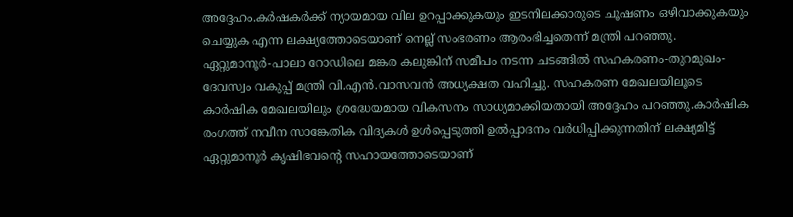അദ്ദേഹം.കര്‍ഷകര്‍ക്ക് ന്യായമായ വില ഉറപ്പാക്കുകയും ഇടനിലക്കാരുടെ ചൂഷണം ഒഴിവാക്കുകയും ചെയ്യുക എന്ന ലക്ഷ്യത്തോടെയാണ് നെല്ല് സംഭരണം ആരംഭിച്ചതെന്ന് മന്ത്രി പറഞ്ഞു. ഏറ്റുമാനൂര്‍-പാലാ റോഡിലെ മങ്കര കലുങ്കിന് സമീപം നടന്ന ചടങ്ങില്‍ സഹകരണം-തുറമുഖം-ദേവസ്വം വകുപ്പ് മന്ത്രി വി.എന്‍.വാസവന്‍ അധ്യക്ഷത വഹിച്ചു. സഹകരണ മേഖലയിലൂടെ കാര്‍ഷിക മേഖലയിലും ശ്രദ്ധേയമായ വികസനം സാധ്യമാക്കിയതായി അദ്ദേഹം പറഞ്ഞു.കാര്‍ഷിക രംഗത്ത് നവീന സാങ്കേതിക വിദ്യകള്‍ ഉള്‍പ്പെടുത്തി ഉല്‍പ്പാദനം വര്‍ധിപ്പിക്കുന്നതിന് ലക്ഷ്യമിട്ട് ഏറ്റുമാനൂര്‍ കൃഷിഭവൻ്റെ സഹായത്തോടെയാണ്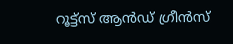റൂട്ട്സ് ആന്‍ഡ് ഗ്രീന്‍സ്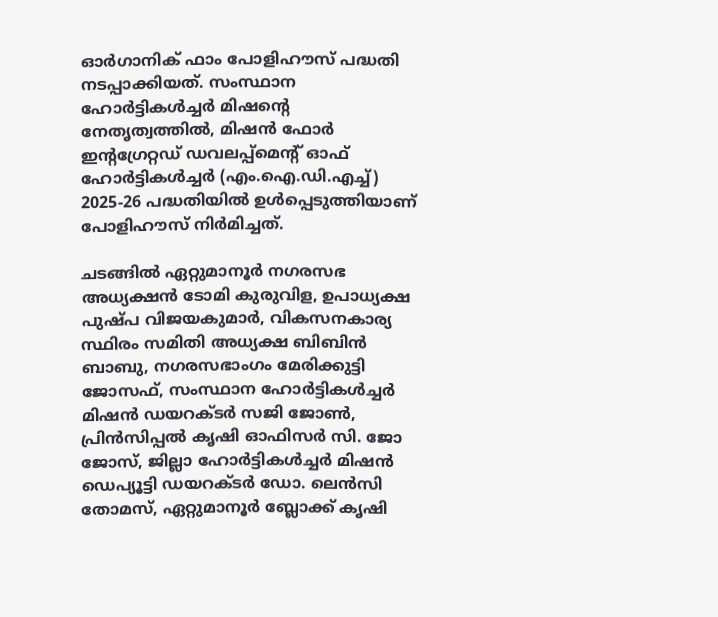ഓര്‍ഗാനിക് ഫാം പോളിഹൗസ് പദ്ധതി നടപ്പാക്കിയത്. സംസ്ഥാന ഹോര്‍ട്ടികള്‍ച്ചര്‍ മിഷൻ്റെ നേതൃത്വത്തില്‍, മിഷന്‍ ഫോര്‍ ഇൻ്റഗ്രേറ്റഡ് ഡവലപ്പ്മെൻ്റ് ഓഫ് ഹോര്‍ട്ടികള്‍ച്ചര്‍ (എം.ഐ.ഡി.എച്ച്) 2025-26 പദ്ധതിയില്‍ ഉള്‍പ്പെടുത്തിയാണ് പോളിഹൗസ് നിര്‍മിച്ചത്.

ചടങ്ങില്‍ ഏറ്റുമാനൂര്‍ നഗരസഭ അധ്യക്ഷന്‍ ടോമി കുരുവിള, ഉപാധ്യക്ഷ പുഷ്‌പ വിജയകുമാര്‍, വികസനകാര്യ സ്ഥിരം സമിതി അധ്യക്ഷ ബിബിന്‍ ബാബു, നഗരസഭാംഗം മേരിക്കുട്ടി ജോസഫ്, സംസ്ഥാന ഹോര്‍ട്ടികള്‍ച്ചര്‍ മിഷന്‍ ഡയറക്‌ടര്‍ സജി ജോണ്‍, പ്രിന്‍സിപ്പല്‍ കൃഷി ഓഫിസര്‍ സി. ജോ ജോസ്, ജില്ലാ ഹോര്‍ട്ടികള്‍ച്ചര്‍ മിഷന്‍ ഡെപ്യൂട്ടി ഡയറക്‌ടര്‍ ഡോ. ലെന്‍സി തോമസ്, ഏറ്റുമാനൂര്‍ ബ്ലോക്ക് കൃഷി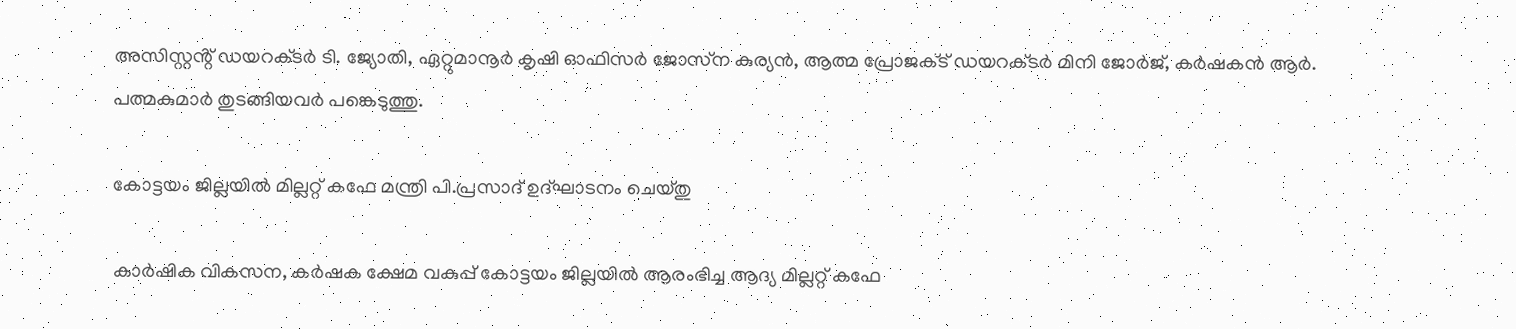അസിസ്റ്റൻ്റ് ഡയറക്‌ടര്‍ ടി. ജ്യോതി, ഏറ്റുമാനൂര്‍ കൃഷി ഓഫിസര്‍ ജോസ്‌ന കുര്യന്‍, ആത്മ പ്രോജക്‌ട് ഡയറക്‌ടര്‍ മിനി ജോര്‍ജ്, കര്‍ഷകന്‍ ആര്‍. പത്മകുമാര്‍ തുടങ്ങിയവര്‍ പങ്കെടുത്തു.

കോട്ടയം ജില്ലയില്‍ മില്ലറ്റ് കഫേ മന്ത്രി പി.പ്രസാദ് ഉദ്ഘാടനം ചെയ്‌തു

കാര്‍ഷിക വികസന, കര്‍ഷക ക്ഷേമ വകുപ്പ് കോട്ടയം ജില്ലയില്‍ ആരംഭിച്ച ആദ്യ മില്ലറ്റ് കഫേ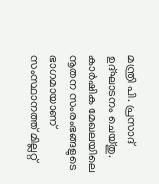മന്ത്രി പി. പ്രസാദ് ഉദ്ഘാടനം ചെയ്‌തു. കാര്‍ഷിക മേഖലയിലെ നൂതന സംരംഭങ്ങളുടെ ഭാഗമായാണ് സംസ്ഥാനത്ത് മില്ലറ്റ്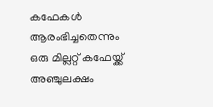കഫേകള്‍ ആരംഭിച്ചതെന്നും ഒരു മില്ലറ്റ് കഫേയ്ക്ക് അഞ്ചുലക്ഷം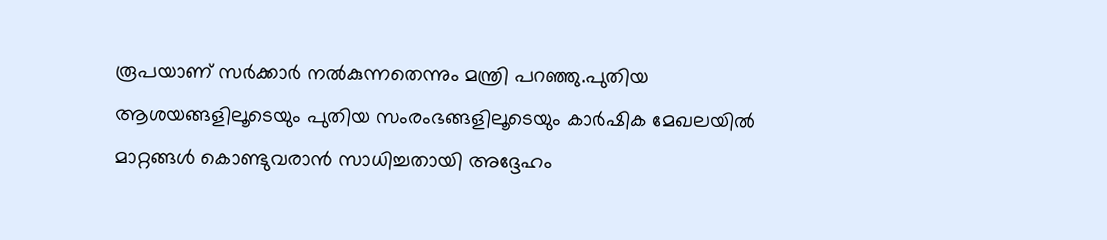രൂപയാണ് സര്‍ക്കാര്‍ നല്‍കുന്നതെന്നും മന്ത്രി പറഞ്ഞു.പുതിയ ആശയങ്ങളിലൂടെയും പുതിയ സംരംഭങ്ങളിലൂടെയും കാര്‍ഷിക മേഖലയില്‍ മാറ്റങ്ങള്‍ കൊണ്ടുവരാന്‍ സാധിച്ചതായി അദ്ദേഹം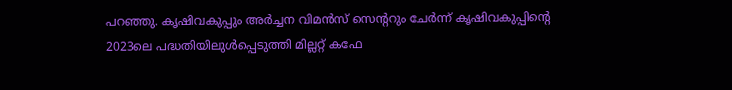പറഞ്ഞു. കൃഷിവകുപ്പും അര്‍ച്ചന വിമന്‍സ് സെൻ്ററും ചേര്‍ന്ന് കൃഷിവകുപ്പിൻ്റെ 2023ലെ പദ്ധതിയിലുള്‍പ്പെടുത്തി മില്ലറ്റ് കഫേ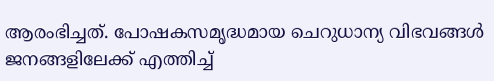ആരംഭിച്ചത്. പോഷകസമൃദ്ധമായ ചെറുധാന്യ വിഭവങ്ങള്‍ ജനങ്ങളിലേക്ക് എത്തിച്ച്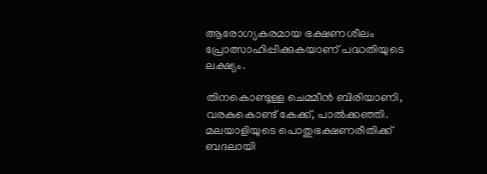ആരോഗ്യകരമായ ഭക്ഷണശീലം പ്രോത്സാഹിപ്പിക്കുകയാണ് പദ്ധതിയുടെ ലക്ഷ്യം.

തിനകൊണ്ടുള്ള ചെമ്മീൻ ബിരിയാണി, വരകുകൊണ്ട് കേക്ക്, പാൽക്കഞ്ഞി. മലയാളിയുടെ പൊതുഭക്ഷണരീതിക്ക് ബദലായി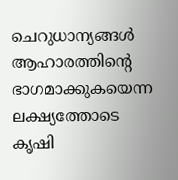ചെറുധാന്യങ്ങൾ ആഹാരത്തിന്റെ ഭാഗമാക്കുകയെന്ന ലക്ഷ്യത്തോടെ കൃഷി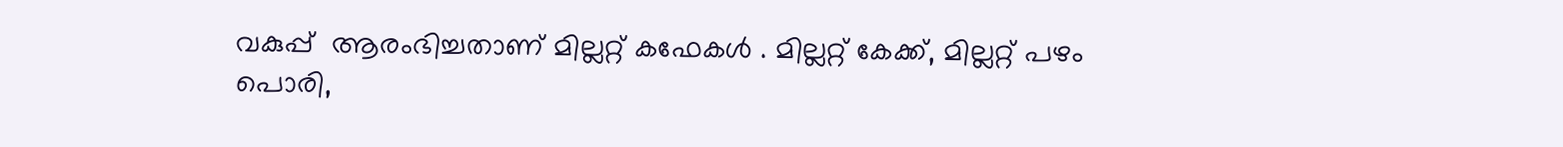വകുപ്പ്  ആരംഭിച്ചതാണ് മില്ലറ്റ് കഫേകൾ . മില്ലറ്റ് കേക്ക്, മില്ലറ്റ് പഴം പൊരി,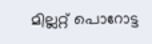മില്ലറ്റ് പൊറോട്ട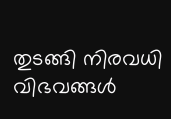തുടങ്ങി നിരവധി വിഭവങ്ങൾ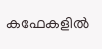കഫേകളിൽ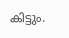കിട്ടും.